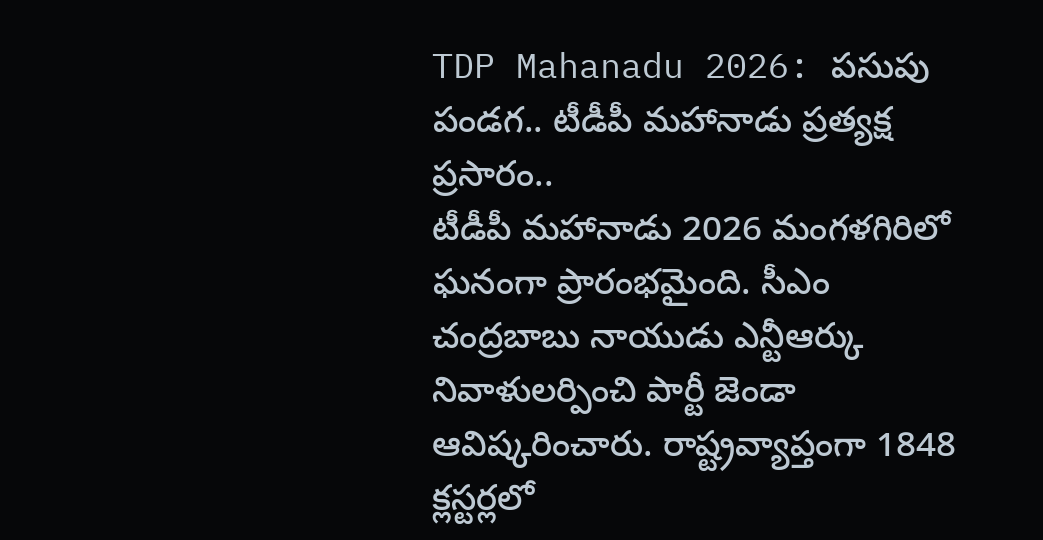TDP Mahanadu 2026: పసుపు పండగ.. టీడీపీ మహానాడు ప్రత్యక్ష ప్రసారం..
టీడీపీ మహానాడు 2026 మంగళగిరిలో ఘనంగా ప్రారంభమైంది. సీఎం చంద్రబాబు నాయుడు ఎన్టీఆర్కు నివాళులర్పించి పార్టీ జెండా ఆవిష్కరించారు. రాష్ట్రవ్యాప్తంగా 1848 క్లస్టర్లలో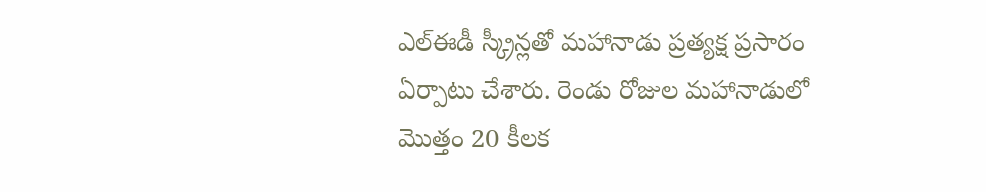ఎల్ఈడీ స్క్రీన్లతో మహానాడు ప్రత్యక్ష ప్రసారం ఏర్పాటు చేశారు. రెండు రోజుల మహానాడులో మొత్తం 20 కీలక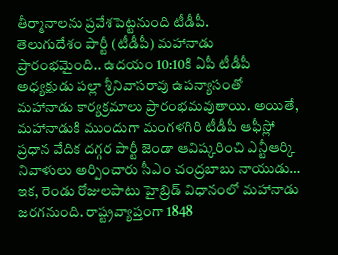తీర్మానాలను ప్రవేశపెట్టనుంది టీడీపీ.
తెలుగుదేశం పార్టీ (టీడీపీ) మహానాడు ప్రారంభమైంది.. ఉదయం 10:10కి ఏపీ టీడీపీ అధ్యక్షుడు పల్లా శ్రీనివాసరావు ఉపన్యాసంతో మహానాడు కార్యక్రమాలు ప్రారంభమవుతాయి. అయితే, మహానాడుకి ముందుగా మంగళగిరి టీడీపీ ఆఫీస్లో ప్రధాన వేదిక దగ్గర పార్టీ జెండా ఆవిష్కరించి ఎన్టీఆర్కి నివాళులు అర్పించారు సీఎం చంద్రబాబు నాయుడు… ఇక, రెండు రోజులపాటు హైబ్రిడ్ విధానంలో మహానాడు జరగనుంది. రాష్ట్రవ్యాప్తంగా 1848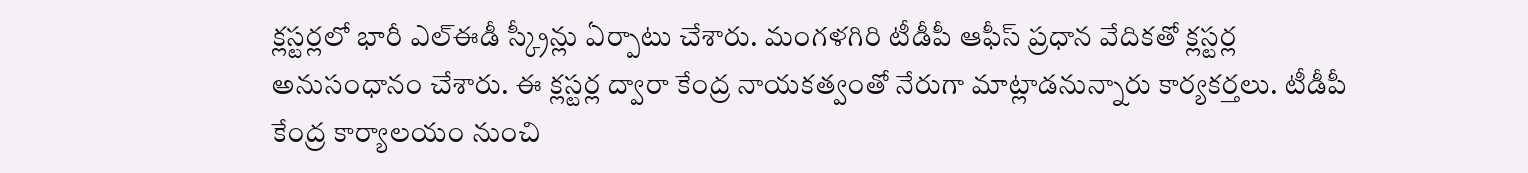క్లస్టర్లలో భారీ ఎల్ఈడీ స్క్రీన్లు ఏర్పాటు చేశారు. మంగళగిరి టీడీపీ ఆఫీస్ ప్రధాన వేదికతో క్లస్టర్ల అనుసంధానం చేశారు. ఈ క్లస్టర్ల ద్వారా కేంద్ర నాయకత్వంతో నేరుగా మాట్లాడనున్నారు కార్యకర్తలు. టీడీపీ కేంద్ర కార్యాలయం నుంచి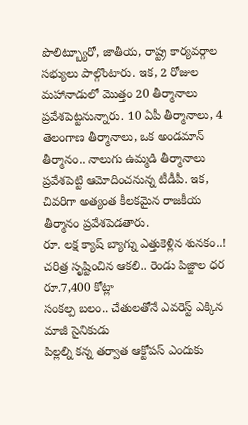పొలిట్బ్యూరో, జాతీయ, రాష్ట్ర కార్యవర్గాల సభ్యులు పాల్గొంటారు. ఇక, 2 రోజుల మహానాడులో మొత్తం 20 తీర్మానాలు ప్రవేశపెట్టనున్నారు. 10 ఏపీ తీర్మానాలు, 4 తెలంగాణ తీర్మానాలు, ఒక అండమాన్ తీర్మానం.. నాలుగు ఉమ్మడి తీర్మానాలు ప్రవేశపెట్టి ఆమోదించనున్న టీడీపీ. ఇక, చివరిగా అత్యంత కీలకమైన రాజకీయ తీర్మానం ప్రవేశపెడతారు.
రూ. లక్ష క్యాష్ బ్యాగ్ను ఎత్తుకెళ్లిన శునకం..!
చరిత్ర సృష్టించిన ఆకలి.. రెండు పిజ్జాల ధర రూ.7,400 కోట్లా
సంకల్ప బలం.. చేతులతోనే ఎవరెస్ట్ ఎక్కిన మాజీ సైనికుడు
పిల్లల్ని కన్న తర్వాత ఆక్టోపస్ ఎందుకు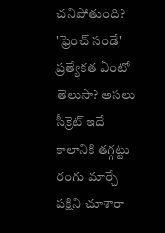చనిపోతుంది?
'ఫ్రెంచ్ సండే' ప్రత్యేకత ఏంటో తెలుసా? అసలు సీక్రెట్ ఇదే
కాలానికి తగ్గట్టు రంగు మార్చే పక్షిని చూశారా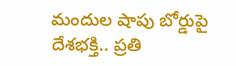మందుల షాపు బోర్డుపై దేశభక్తి.. ప్రతి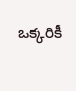ఒక్కరికీ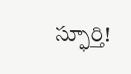స్ఫూర్తి!